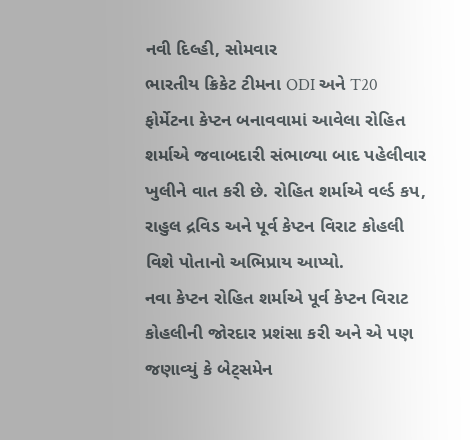નવી દિલ્હી, સોમવાર
ભારતીય ક્રિકેટ ટીમના ODI અને T20 ફોર્મેટના કેપ્ટન બનાવવામાં આવેલા રોહિત શર્માએ જવાબદારી સંભાળ્યા બાદ પહેલીવાર ખુલીને વાત કરી છે. રોહિત શર્માએ વર્લ્ડ કપ, રાહુલ દ્રવિડ અને પૂર્વ કેપ્ટન વિરાટ કોહલી વિશે પોતાનો અભિપ્રાય આપ્યો.
નવા કેપ્ટન રોહિત શર્માએ પૂર્વ કેપ્ટન વિરાટ કોહલીની જોરદાર પ્રશંસા કરી અને એ પણ જણાવ્યું કે બેટ્સમેન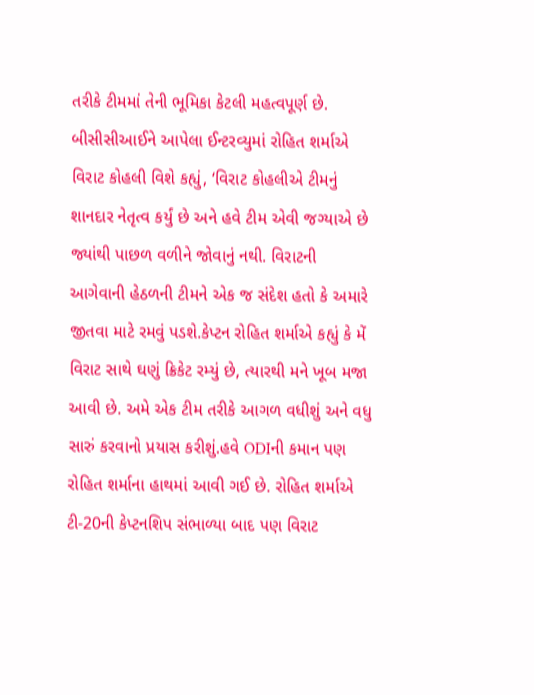તરીકે ટીમમાં તેની ભૂમિકા કેટલી મહત્વપૂર્ણ છે. બીસીસીઆઈને આપેલા ઈન્ટરવ્યુમાં રોહિત શર્માએ વિરાટ કોહલી વિશે કહ્યું, ‘વિરાટ કોહલીએ ટીમનું શાનદાર નેતૃત્વ કર્યું છે અને હવે ટીમ એવી જગ્યાએ છે જ્યાંથી પાછળ વળીને જોવાનું નથી. વિરાટની આગેવાની હેઠળની ટીમને એક જ સંદેશ હતો કે અમારે જીતવા માટે રમવું પડશે.કેપ્ટન રોહિત શર્માએ કહ્યું કે મેં વિરાટ સાથે ઘણું ક્રિકેટ રમ્યું છે, ત્યારથી મને ખૂબ મજા આવી છે. અમે એક ટીમ તરીકે આગળ વધીશું અને વધુ સારું કરવાનો પ્રયાસ કરીશું.હવે ODIની કમાન પણ રોહિત શર્માના હાથમાં આવી ગઈ છે. રોહિત શર્માએ ટી-20ની કેપ્ટનશિપ સંભાળ્યા બાદ પણ વિરાટ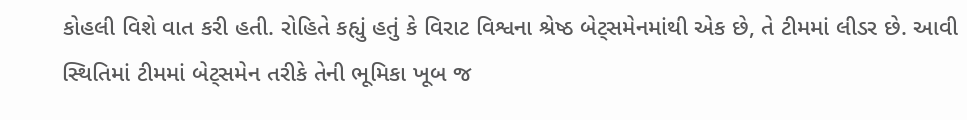કોહલી વિશે વાત કરી હતી. રોહિતે કહ્યું હતું કે વિરાટ વિશ્વના શ્રેષ્ઠ બેટ્સમેનમાંથી એક છે, તે ટીમમાં લીડર છે. આવી સ્થિતિમાં ટીમમાં બેટ્સમેન તરીકે તેની ભૂમિકા ખૂબ જ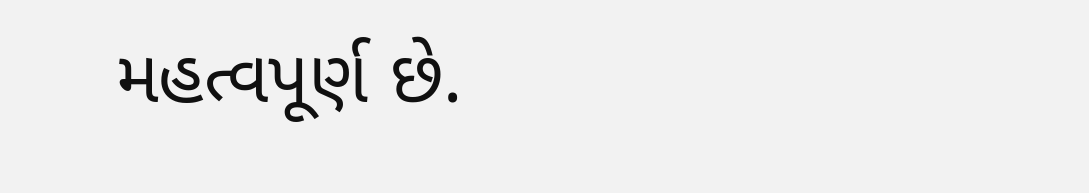મહત્વપૂર્ણ છે.